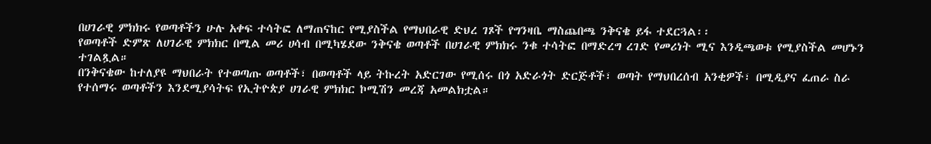በሀገራዊ ምክክሩ የወጣቶችን ሁሉ አቀፍ ተሳትፎ ለማጠናከር የሚያስችል የማህበራዊ ድህረ ገጾች የግንዛቤ ማስጨበጫ ንቅናቄ ይፋ ተደርጓል፡፡
የወጣቶች ድምጽ ለሀገራዊ ምክክር በሚል መሪ ሀሳብ በሚካሄደው ንቅናቄ ወጣቶች በሀገራዊ ምክክሩ ንቁ ተሳትፎ በማድረግ ረገድ የመሪነት ሚና እንዲጫወቱ የሚያስችል መሆኑን ተገልጿል።
በንቅናቄው ከተለያዩ ማህበራት የተወጣጡ ወጣቶች፣ በወጣቶች ላይ ትኩረት አድርገው የሚሰሩ በጎ አድራጎት ድርጅቶች፣ ወጣት የማህበረሰብ አንቂዎች፣ በሚዲያና ፈጠራ ስራ የተሰማሩ ወጣቶችን እንደሚያሳትፍ የኢትዮጵያ ሀገራዊ ምክክር ኮሚሽን መረጃ አመልክቷል።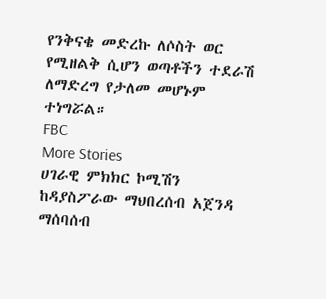የንቅናቄ መድረኩ ለሶስት ወር የሚዘልቅ ሲሆን ወጣቶችን ተደራሽ ለማድረግ የታለመ መሆኑም ተነግሯል።
FBC
More Stories
ሀገራዊ ምክክር ኮሚሽን ከዳያስፖራው ማህበረሰብ አጀንዳ ማሰባሰብ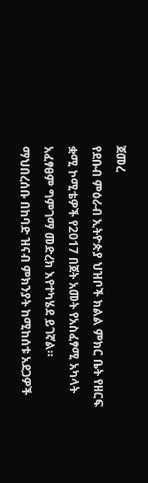ጀመረ
የደቡብ ምዕራብ ኢትዮጵያ ህዝቦች ክልል ምክር ቤት የዘርፍ ቋሚ ኮሚቴዎች የ2017 በጀት አመት የአስፈፃሚ አካላት አፈፃፀም ግምገማ መድረክ እየተካሄደ ይገኛል።
ማህበረሰቡ በከባድ ዝናብ ምክንያት ከሚከሰቱ አደጋዎች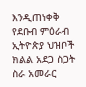እንዲጠነቀቅ የደቡብ ምዕራብ ኢትዮጵያ ህዝቦች ክልል አደጋ ስጋት ስራ አመራር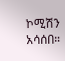ኮሚሽን አሳሰበ።